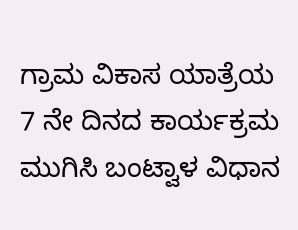ಗ್ರಾಮ ವಿಕಾಸ ಯಾತ್ರೆಯ 7 ನೇ ದಿನದ ಕಾರ್ಯಕ್ರಮ ಮುಗಿಸಿ ಬಂಟ್ವಾಳ ವಿಧಾನ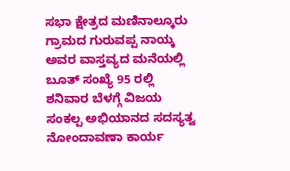ಸಭಾ ಕ್ಷೇತ್ರದ ಮಣಿನಾಲ್ಕೂರು ಗ್ರಾಮದ ಗುರುವಪ್ಪ ನಾಯ್ಕ ಅವರ ವಾಸ್ತವ್ಯದ ಮನೆಯಲ್ಲಿ ಬೂತ್ ಸಂಖ್ಯೆ 95 ರಲ್ಲಿ ಶನಿವಾರ ಬೆಳಗ್ಗೆ ವಿಜಯ ಸಂಕಲ್ಪ ಅಭಿಯಾನದ ಸದಸ್ಯತ್ವ ನೋಂದಾವಣಾ ಕಾರ್ಯ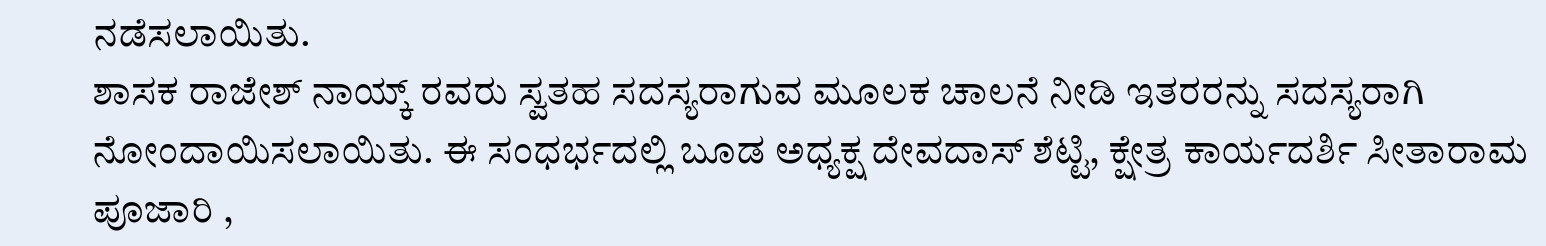ನಡೆಸಲಾಯಿತು.
ಶಾಸಕ ರಾಜೇಶ್ ನಾಯ್ಕ್ ರವರು ಸ್ವತಹ ಸದಸ್ಯರಾಗುವ ಮೂಲಕ ಚಾಲನೆ ನೀಡಿ ಇತರರನ್ನು ಸದಸ್ಯರಾಗಿ ನೋಂದಾಯಿಸಲಾಯಿತು. ಈ ಸಂಧರ್ಭದಲ್ಲಿ ಬೂಡ ಅಧ್ಯಕ್ಷ ದೇವದಾಸ್ ಶೆಟ್ಟಿ, ಕ್ಷೇತ್ರ ಕಾರ್ಯದರ್ಶಿ ಸೀತಾರಾಮ ಪೂಜಾರಿ ,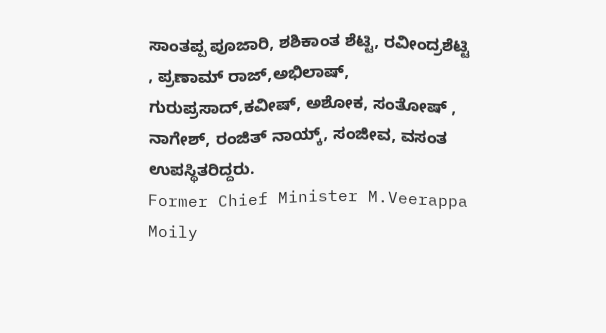ಸಾಂತಪ್ಪ ಪೂಜಾರಿ, ಶಶಿಕಾಂತ ಶೆಟ್ಟಿ, ರವೀಂದ್ರಶೆಟ್ಟಿ , ಪ್ರಣಾಮ್ ರಾಜ್,ಅಭಿಲಾಷ್, ಗುರುಪ್ರಸಾದ್,ಕವೀಷ್, ಅಶೋಕ, ಸಂತೋಷ್ , ನಾಗೇಶ್, ರಂಜಿತ್ ನಾಯ್ಕ್, ಸಂಜೀವ, ವಸಂತ ಉಪಸ್ಥಿತರಿದ್ದರು.
Former Chief Minister M.Veerappa Moily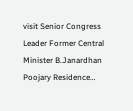visit Senior Congress Leader Former Central Minister B.Janardhan Poojary Residence…